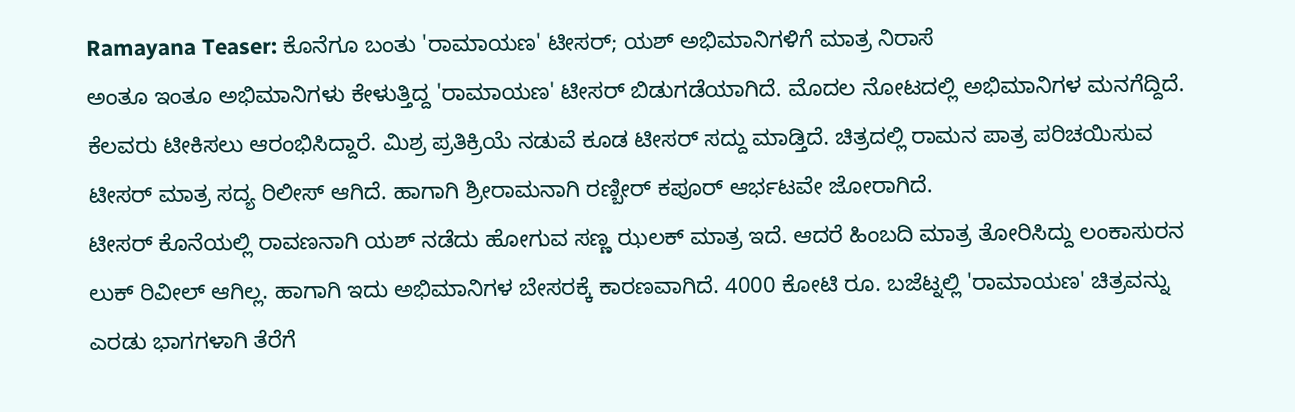Ramayana Teaser: ಕೊನೆಗೂ ಬಂತು 'ರಾಮಾಯಣ' ಟೀಸರ್; ಯಶ್ ಅಭಿಮಾನಿಗಳಿಗೆ ಮಾತ್ರ ನಿರಾಸೆ
ಅಂತೂ ಇಂತೂ ಅಭಿಮಾನಿಗಳು ಕೇಳುತ್ತಿದ್ದ 'ರಾಮಾಯಣ' ಟೀಸರ್ ಬಿಡುಗಡೆಯಾಗಿದೆ. ಮೊದಲ ನೋಟದಲ್ಲಿ ಅಭಿಮಾನಿಗಳ ಮನಗೆದ್ದಿದೆ. ಕೆಲವರು ಟೀಕಿಸಲು ಆರಂಭಿಸಿದ್ದಾರೆ. ಮಿಶ್ರ ಪ್ರತಿಕ್ರಿಯೆ ನಡುವೆ ಕೂಡ ಟೀಸರ್ ಸದ್ದು ಮಾಡ್ತಿದೆ. ಚಿತ್ರದಲ್ಲಿ ರಾಮನ ಪಾತ್ರ ಪರಿಚಯಿಸುವ ಟೀಸರ್ ಮಾತ್ರ ಸದ್ಯ ರಿಲೀಸ್ ಆಗಿದೆ. ಹಾಗಾಗಿ ಶ್ರೀರಾಮನಾಗಿ ರಣ್ಬೀರ್ ಕಪೂರ್ ಆರ್ಭಟವೇ ಜೋರಾಗಿದೆ.
ಟೀಸರ್ ಕೊನೆಯಲ್ಲಿ ರಾವಣನಾಗಿ ಯಶ್ ನಡೆದು ಹೋಗುವ ಸಣ್ಣ ಝಲಕ್ ಮಾತ್ರ ಇದೆ. ಆದರೆ ಹಿಂಬದಿ ಮಾತ್ರ ತೋರಿಸಿದ್ದು ಲಂಕಾಸುರನ ಲುಕ್ ರಿವೀಲ್ ಆಗಿಲ್ಲ. ಹಾಗಾಗಿ ಇದು ಅಭಿಮಾನಿಗಳ ಬೇಸರಕ್ಕೆ ಕಾರಣವಾಗಿದೆ. 4000 ಕೋಟಿ ರೂ. ಬಜೆಟ್ನಲ್ಲಿ 'ರಾಮಾಯಣ' ಚಿತ್ರವನ್ನು ಎರಡು ಭಾಗಗಳಾಗಿ ತೆರೆಗೆ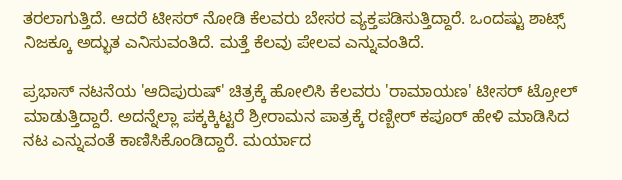ತರಲಾಗುತ್ತಿದೆ. ಆದರೆ ಟೀಸರ್ ನೋಡಿ ಕೆಲವರು ಬೇಸರ ವ್ಯಕ್ತಪಡಿಸುತ್ತಿದ್ದಾರೆ. ಒಂದಷ್ಟು ಶಾಟ್ಸ್ ನಿಜಕ್ಕೂ ಅದ್ಭುತ ಎನಿಸುವಂತಿದೆ. ಮತ್ತೆ ಕೆಲವು ಪೇಲವ ಎನ್ನುವಂತಿದೆ.

ಪ್ರಭಾಸ್ ನಟನೆಯ 'ಆದಿಪುರುಷ್' ಚಿತ್ರಕ್ಕೆ ಹೋಲಿಸಿ ಕೆಲವರು 'ರಾಮಾಯಣ' ಟೀಸರ್ ಟ್ರೋಲ್ ಮಾಡುತ್ತಿದ್ದಾರೆ. ಅದನ್ನೆಲ್ಲಾ ಪಕ್ಕಕ್ಕಿಟ್ಟರೆ ಶ್ರೀರಾಮನ ಪಾತ್ರಕ್ಕೆ ರಣ್ಬೀರ್ ಕಪೂರ್ ಹೇಳಿ ಮಾಡಿಸಿದ ನಟ ಎನ್ನುವಂತೆ ಕಾಣಿಸಿಕೊಂಡಿದ್ದಾರೆ. ಮರ್ಯಾದ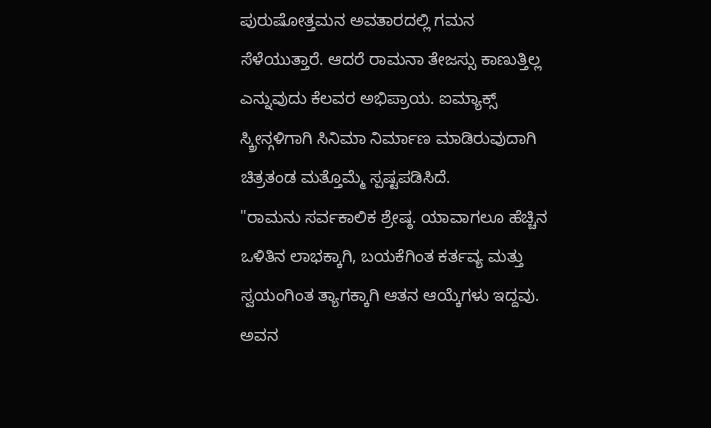ಪುರುಷೋತ್ತಮನ ಅವತಾರದಲ್ಲಿ ಗಮನ ಸೆಳೆಯುತ್ತಾರೆ. ಆದರೆ ರಾಮನಾ ತೇಜಸ್ಸು ಕಾಣುತ್ತಿಲ್ಲ ಎನ್ನುವುದು ಕೆಲವರ ಅಭಿಪ್ರಾಯ. ಐಮ್ಯಾಕ್ಸ್ ಸ್ಕ್ರೀನ್ಗಳಿಗಾಗಿ ಸಿನಿಮಾ ನಿರ್ಮಾಣ ಮಾಡಿರುವುದಾಗಿ ಚಿತ್ರತಂಡ ಮತ್ತೊಮ್ಮೆ ಸ್ಪಷ್ಟಪಡಿಸಿದೆ.
"ರಾಮನು ಸರ್ವಕಾಲಿಕ ಶ್ರೇಷ್ಠ. ಯಾವಾಗಲೂ ಹೆಚ್ಚಿನ ಒಳಿತಿನ ಲಾಭಕ್ಕಾಗಿ, ಬಯಕೆಗಿಂತ ಕರ್ತವ್ಯ ಮತ್ತು ಸ್ವಯಂಗಿಂತ ತ್ಯಾಗಕ್ಕಾಗಿ ಆತನ ಆಯ್ಕೆಗಳು ಇದ್ದವು. ಅವನ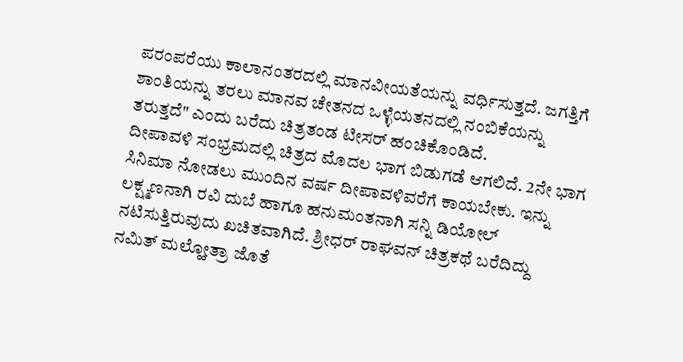ಪರಂಪರೆಯು ಕಾಲಾನಂತರದಲ್ಲಿ ಮಾನವೀಯತೆಯನ್ನು ವರ್ಧಿಸುತ್ತದೆ. ಜಗತ್ತಿಗೆ ಶಾಂತಿಯನ್ನು ತರಲು ಮಾನವ ಚೇತನದ ಒಳ್ಳೆಯತನದಲ್ಲಿ ನಂಬಿಕೆಯನ್ನು ತರುತ್ತದೆ" ಎಂದು ಬರೆದು ಚಿತ್ರತಂಡ ಟೀಸರ್ ಹಂಚಿಕೊಂಡಿದೆ.
ದೀಪಾವಳಿ ಸಂಭ್ರಮದಲ್ಲಿ ಚಿತ್ರದ ಮೊದಲ ಭಾಗ ಬಿಡುಗಡೆ ಆಗಲಿದೆ. 2ನೇ ಭಾಗ ಸಿನಿಮಾ ನೋಡಲು ಮುಂದಿನ ವರ್ಷ ದೀಪಾವಳಿವರೆಗೆ ಕಾಯಬೇಕು. ಇನ್ನು ಲಕ್ಷ್ಮಣನಾಗಿ ರವಿ ದುಬೆ ಹಾಗೂ ಹನುಮಂತನಾಗಿ ಸನ್ನಿ ಡಿಯೋಲ್ ನಟಿಸುತ್ತಿರುವುದು ಖಚಿತವಾಗಿದೆ. ಶ್ರೀಧರ್ ರಾಘವನ್ ಚಿತ್ರಕಥೆ ಬರೆದಿದ್ದು ನಮಿತ್ ಮಲ್ಹೋತ್ರಾ ಜೊತೆ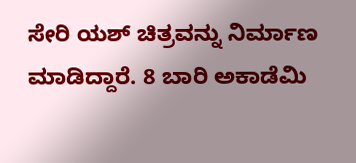ಸೇರಿ ಯಶ್ ಚಿತ್ರವನ್ನು ನಿರ್ಮಾಣ ಮಾಡಿದ್ದಾರೆ. 8 ಬಾರಿ ಅಕಾಡೆಮಿ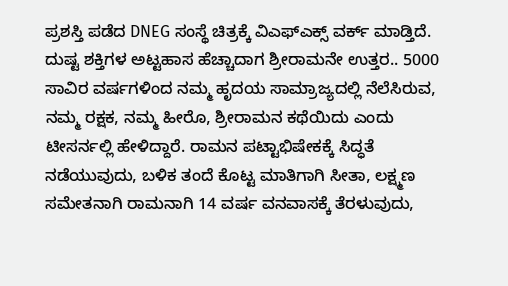ಪ್ರಶಸ್ತಿ ಪಡೆದ DNEG ಸಂಸ್ಥೆ ಚಿತ್ರಕ್ಕೆ ವಿಎಫ್ಎಕ್ಸ್ ವರ್ಕ್ ಮಾಡ್ತಿದೆ.
ದುಷ್ಟ ಶಕ್ತಿಗಳ ಅಟ್ಟಹಾಸ ಹೆಚ್ಚಾದಾಗ ಶ್ರೀರಾಮನೇ ಉತ್ತರ.. 5000 ಸಾವಿರ ವರ್ಷಗಳಿಂದ ನಮ್ಮ ಹೃದಯ ಸಾಮ್ರಾಜ್ಯದಲ್ಲಿ ನೆಲೆಸಿರುವ, ನಮ್ಮ ರಕ್ಷಕ, ನಮ್ಮ ಹೀರೊ, ಶ್ರೀರಾಮನ ಕಥೆಯಿದು ಎಂದು ಟೀಸರ್ನಲ್ಲಿ ಹೇಳಿದ್ದಾರೆ. ರಾಮನ ಪಟ್ಟಾಭಿಷೇಕಕ್ಕೆ ಸಿದ್ಧತೆ ನಡೆಯುವುದು, ಬಳಿಕ ತಂದೆ ಕೊಟ್ಟ ಮಾತಿಗಾಗಿ ಸೀತಾ, ಲಕ್ಷ್ಮಣ ಸಮೇತನಾಗಿ ರಾಮನಾಗಿ 14 ವರ್ಷ ವನವಾಸಕ್ಕೆ ತೆರಳುವುದು,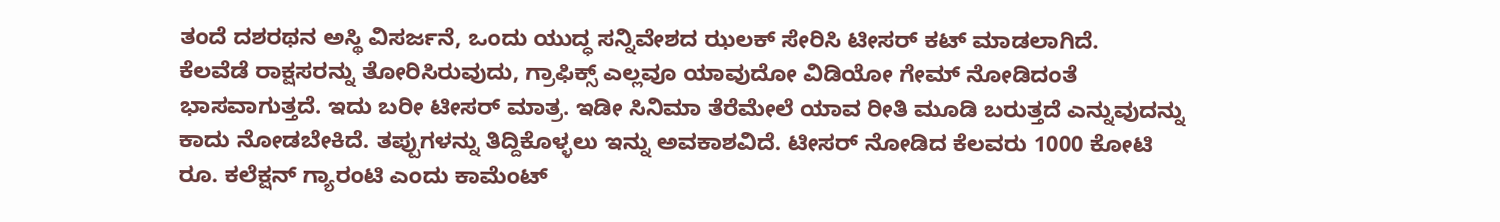ತಂದೆ ದಶರಥನ ಅಸ್ಥಿ ವಿಸರ್ಜನೆ, ಒಂದು ಯುದ್ಧ ಸನ್ನಿವೇಶದ ಝಲಕ್ ಸೇರಿಸಿ ಟೀಸರ್ ಕಟ್ ಮಾಡಲಾಗಿದೆ.
ಕೆಲವೆಡೆ ರಾಕ್ಷಸರನ್ನು ತೋರಿಸಿರುವುದು, ಗ್ರಾಫಿಕ್ಸ್ ಎಲ್ಲವೂ ಯಾವುದೋ ವಿಡಿಯೋ ಗೇಮ್ ನೋಡಿದಂತೆ ಭಾಸವಾಗುತ್ತದೆ. ಇದು ಬರೀ ಟೀಸರ್ ಮಾತ್ರ. ಇಡೀ ಸಿನಿಮಾ ತೆರೆಮೇಲೆ ಯಾವ ರೀತಿ ಮೂಡಿ ಬರುತ್ತದೆ ಎನ್ನುವುದನ್ನು ಕಾದು ನೋಡಬೇಕಿದೆ. ತಪ್ಪುಗಳನ್ನು ತಿದ್ದಿಕೊಳ್ಳಲು ಇನ್ನು ಅವಕಾಶವಿದೆ. ಟೀಸರ್ ನೋಡಿದ ಕೆಲವರು 1000 ಕೋಟಿ ರೂ. ಕಲೆಕ್ಷನ್ ಗ್ಯಾರಂಟಿ ಎಂದು ಕಾಮೆಂಟ್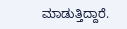ಮಾಡುತ್ತಿದ್ದಾರೆ.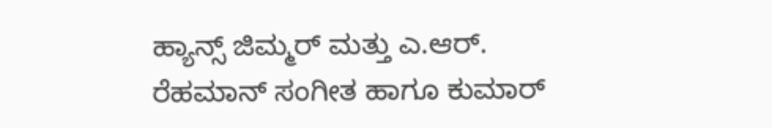ಹ್ಯಾನ್ಸ್ ಜಿಮ್ಮರ್ ಮತ್ತು ಎ.ಆರ್. ರೆಹಮಾನ್ ಸಂಗೀತ ಹಾಗೂ ಕುಮಾರ್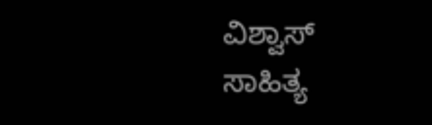ವಿಶ್ವಾಸ್ ಸಾಹಿತ್ಯ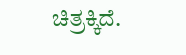ಚಿತ್ರಕ್ಕಿದೆ.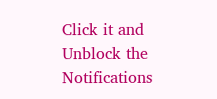Click it and Unblock the Notifications